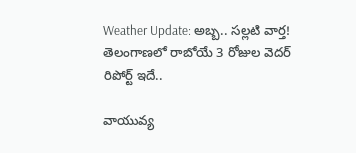Weather Update: అబ్బ.. సల్లటి వార్త! తెలంగాణలో రాబోయే 3 రోజుల వెదర్ రిపోర్ట్ ఇదే..

వాయువ్య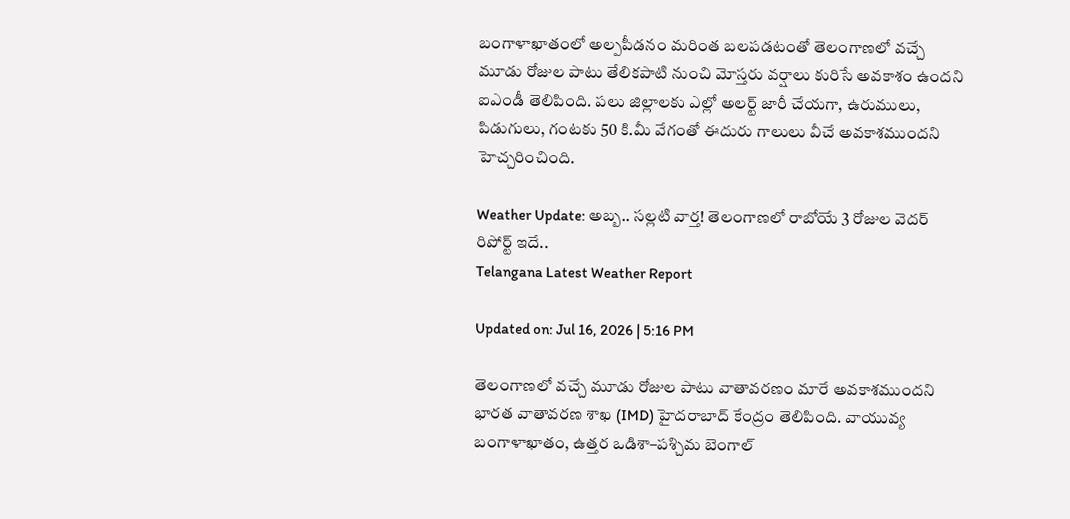బంగాళాఖాతంలో అల్పపీడనం మరింత బలపడటంతో తెలంగాణలో వచ్చే మూడు రోజుల పాటు తేలికపాటి నుంచి మోస్తరు వర్షాలు కురిసే అవకాశం ఉందని ఐఎండీ తెలిపింది. పలు జిల్లాలకు ఎల్లో అలర్ట్ జారీ చేయగా, ఉరుములు, పిడుగులు, గంటకు 50 కి.మీ వేగంతో ఈదురు గాలులు వీచే అవకాశముందని హెచ్చరించింది.

Weather Update: అబ్బ.. సల్లటి వార్త! తెలంగాణలో రాబోయే 3 రోజుల వెదర్ రిపోర్ట్ ఇదే..
Telangana Latest Weather Report

Updated on: Jul 16, 2026 | 5:16 PM

తెలంగాణలో వచ్చే మూడు రోజుల పాటు వాతావరణం మారే అవకాశముందని భారత వాతావరణ శాఖ (IMD) హైదరాబాద్ కేంద్రం తెలిపింది. వాయువ్య బంగాళాఖాతం, ఉత్తర ఒడిశా–పశ్చిమ బెంగాల్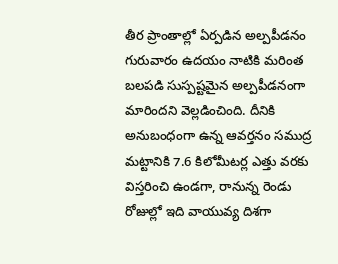తీర ప్రాంతాల్లో ఏర్పడిన అల్పపీడనం గురువారం ఉదయం నాటికి మరింత బలపడి సుస్పష్టమైన అల్పపీడనంగా మారిందని వెల్లడించింది. దీనికి అనుబంధంగా ఉన్న ఆవర్తనం సముద్ర మట్టానికి 7.6 కిలోమీటర్ల ఎత్తు వరకు విస్తరించి ఉండగా, రానున్న రెండు రోజుల్లో ఇది వాయువ్య దిశగా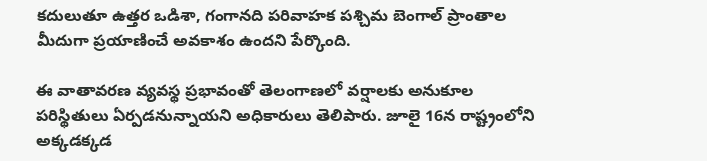కదులుతూ ఉత్తర ఒడిశా, గంగానది పరివాహక పశ్చిమ బెంగాల్ ప్రాంతాల మీదుగా ప్రయాణించే అవకాశం ఉందని పేర్కొంది.

ఈ వాతావరణ వ్యవస్థ ప్రభావంతో తెలంగాణలో వర్షాలకు అనుకూల పరిస్థితులు ఏర్పడనున్నాయని అధికారులు తెలిపారు. జూలై 16న రాష్ట్రంలోని అక్కడక్కడ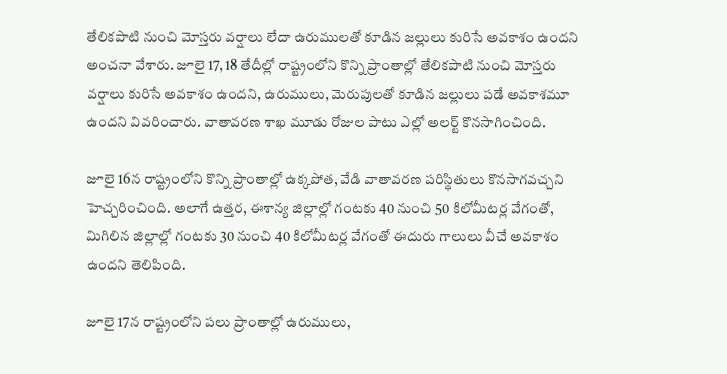తేలికపాటి నుంచి మోస్తరు వర్షాలు లేదా ఉరుములతో కూడిన జల్లులు కురిసే అవకాశం ఉందని అంచనా వేశారు. జూలై 17, 18 తేదీల్లో రాష్ట్రంలోని కొన్ని ప్రాంతాల్లో తేలికపాటి నుంచి మోస్తరు వర్షాలు కురిసే అవకాశం ఉందని, ఉరుములు, మెరుపులతో కూడిన జల్లులు పడే అవకాశమూ ఉందని వివరించారు. వాతావరణ శాఖ మూడు రోజుల పాటు ఎల్లో అలర్ట్ కొనసాగించింది.

జూలై 16న రాష్ట్రంలోని కొన్ని ప్రాంతాల్లో ఉక్కపోత, వేడి వాతావరణ పరిస్థితులు కొనసాగవచ్చని హెచ్చరించింది. అలాగే ఉత్తర, ఈశాన్య జిల్లాల్లో గంటకు 40 నుంచి 50 కిలోమీటర్ల వేగంతో, మిగిలిన జిల్లాల్లో గంటకు 30 నుంచి 40 కిలోమీటర్ల వేగంతో ఈదురు గాలులు వీచే అవకాశం ఉందని తెలిపింది.

జూలై 17న రాష్ట్రంలోని పలు ప్రాంతాల్లో ఉరుములు,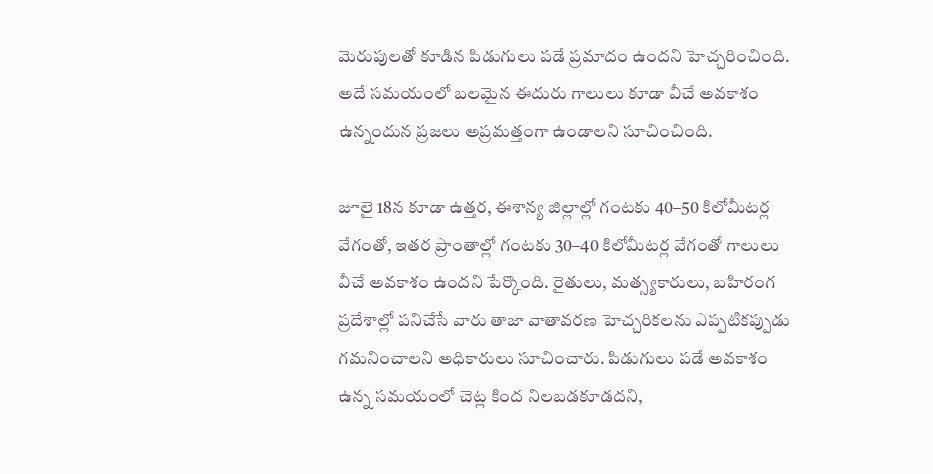మెరుపులతో కూడిన పిడుగులు పడే ప్రమాదం ఉందని హెచ్చరించింది. అదే సమయంలో బలమైన ఈదురు గాలులు కూడా వీచే అవకాశం ఉన్నందున ప్రజలు అప్రమత్తంగా ఉండాలని సూచించింది.

జూలై 18న కూడా ఉత్తర, ఈశాన్య జిల్లాల్లో గంటకు 40–50 కిలోమీటర్ల వేగంతో, ఇతర ప్రాంతాల్లో గంటకు 30–40 కిలోమీటర్ల వేగంతో గాలులు వీచే అవకాశం ఉందని పేర్కొంది. రైతులు, మత్స్యకారులు, బహిరంగ ప్రదేశాల్లో పనిచేసే వారు తాజా వాతావరణ హెచ్చరికలను ఎప్పటికప్పుడు గమనించాలని అధికారులు సూచించారు. పిడుగులు పడే అవకాశం ఉన్న సమయంలో చెట్ల కింద నిలబడకూడదని,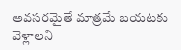అవసరమైతే మాత్రమే బయటకు వెళ్లాలని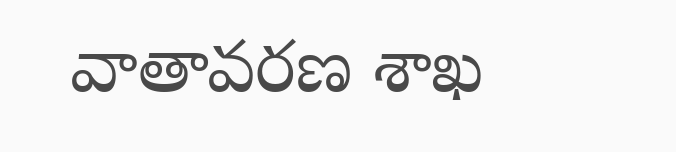వాతావరణ శాఖ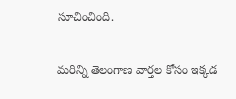సూచించింది.

మరిన్ని తెలంగాణ వార్తల కోసం ఇక్కడ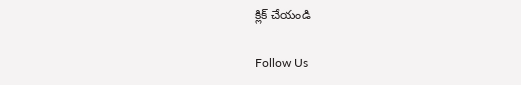క్లిక్ చేయండి

Follow Us